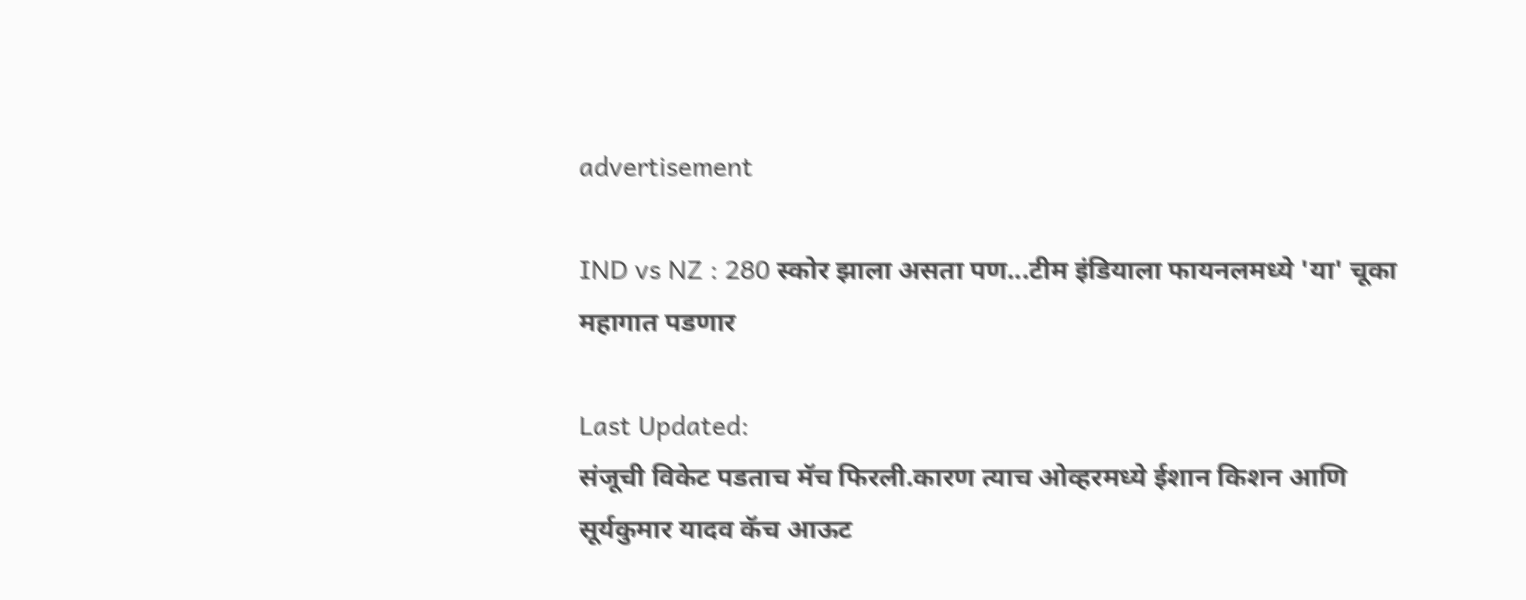advertisement

IND vs NZ : 280 स्कोर झाला असता पण...टीम इंडियाला फायनलमध्ये 'या' चूका महागात पडणार

Last Updated:
संजूची विकेट पडताच मॅच फिरली.कारण त्याच ओव्हरमध्ये ईशान किशन आणि सूर्यकुमार यादव कॅच आऊट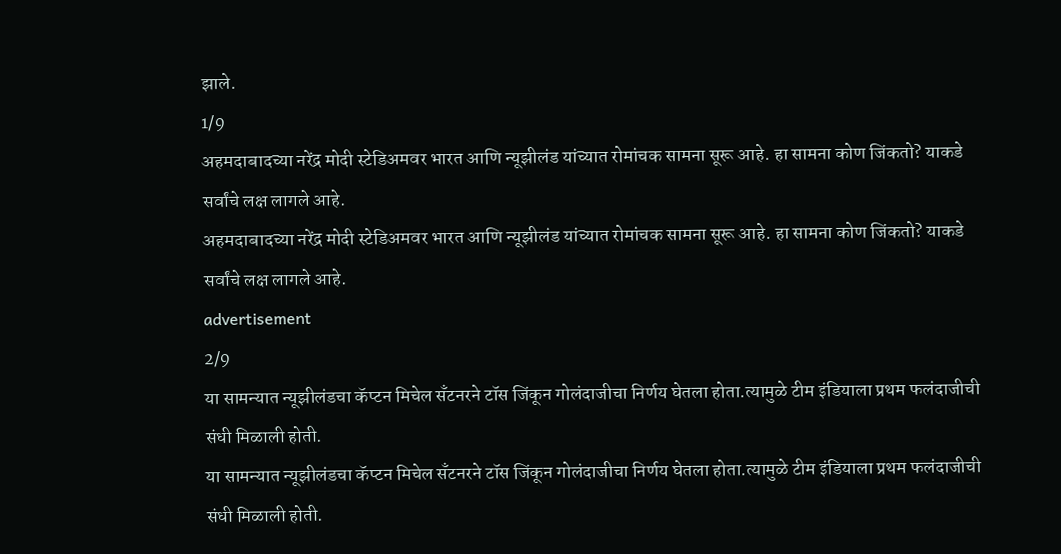झाले.
1/9
अहमदाबादच्या नरेंद्र मोदी स्टेडिअमवर भारत आणि न्यूझीलंड यांच्यात रोमांचक सामना सूरू आहे. हा सामना कोण जिंकतो? याकडे सर्वांचे लक्ष लागले आहे.
अहमदाबादच्या नरेंद्र मोदी स्टेडिअमवर भारत आणि न्यूझीलंड यांच्यात रोमांचक सामना सूरू आहे. हा सामना कोण जिंकतो? याकडे सर्वांचे लक्ष लागले आहे.
advertisement
2/9
या सामन्यात न्यूझीलंडचा कॅप्टन मिचेल सँटनरने टॉस जिंकून गोलंदाजीचा निर्णय घेतला होता.त्यामुळे टीम इंडियाला प्रथम फलंदाजीची संधी मिळाली होती.
या सामन्यात न्यूझीलंडचा कॅप्टन मिचेल सँटनरने टॉस जिंकून गोलंदाजीचा निर्णय घेतला होता.त्यामुळे टीम इंडियाला प्रथम फलंदाजीची संधी मिळाली होती.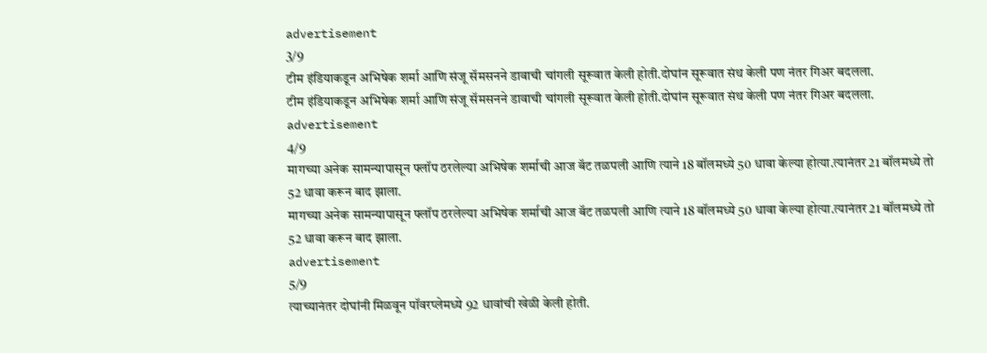advertisement
3/9
टीम इंडियाकडून अभिषेक शर्मा आणि संजू सॅमसनने डावाची चांगली सूरूवात केली होती.दोघांन सूरूवात संथ केली पण नंतर गिअर बदलला.
टीम इंडियाकडून अभिषेक शर्मा आणि संजू सॅमसनने डावाची चांगली सूरूवात केली होती.दोघांन सूरूवात संथ केली पण नंतर गिअर बदलला.
advertisement
4/9
मागच्या अनेक सामन्यापासून फ्लॉप ठरलेल्या अभिषेक शर्माची आज बॅट तळपली आणि त्याने 18 बॉलमध्ये 50 धावा केल्या होत्या.त्यानंतर 21 बॉलमध्ये तो 52 धावा करून बाद झाला.
मागच्या अनेक सामन्यापासून फ्लॉप ठरलेल्या अभिषेक शर्माची आज बॅट तळपली आणि त्याने 18 बॉलमध्ये 50 धावा केल्या होत्या.त्यानंतर 21 बॉलमध्ये तो 52 धावा करून बाद झाला.
advertisement
5/9
त्याच्यानंतर दोघांनी मिळवून पॉवरप्लेमध्ये 92 धावांची खेळी केली होती.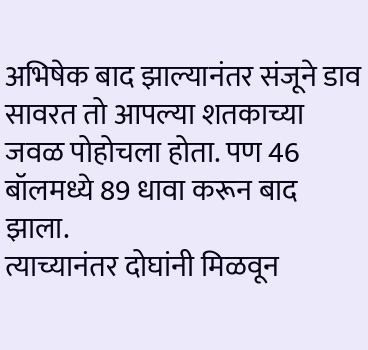अभिषेक बाद झाल्यानंतर संजूने डाव सावरत तो आपल्या शतकाच्या जवळ पोहोचला होता. पण 46 बॉलमध्ये 89 धावा करून बाद झाला.
त्याच्यानंतर दोघांनी मिळवून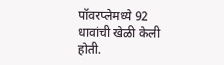पॉवरप्लेमध्ये 92 धावांची खेळी केली होती.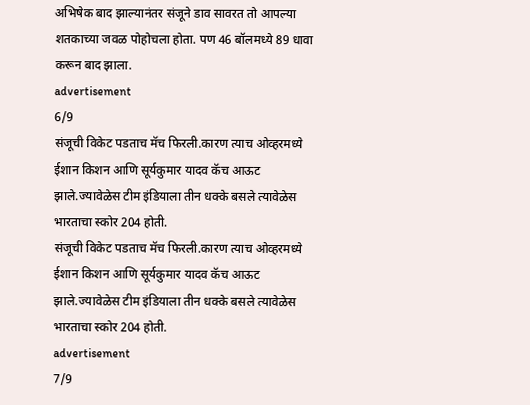अभिषेक बाद झाल्यानंतर संजूने डाव सावरत तो आपल्या शतकाच्या जवळ पोहोचला होता. पण 46 बॉलमध्ये 89 धावा करून बाद झाला.
advertisement
6/9
संजूची विकेट पडताच मॅच फिरली.कारण त्याच ओव्हरमध्ये ईशान किशन आणि सूर्यकुमार यादव कॅच आऊट झाले.ज्यावेळेस टीम इंडियाला तीन धक्के बसले त्यावेळेस भारताचा स्कोर 204 होती.
संजूची विकेट पडताच मॅच फिरली.कारण त्याच ओव्हरमध्ये ईशान किशन आणि सूर्यकुमार यादव कॅच आऊट झाले.ज्यावेळेस टीम इंडियाला तीन धक्के बसले त्यावेळेस भारताचा स्कोर 204 होती.
advertisement
7/9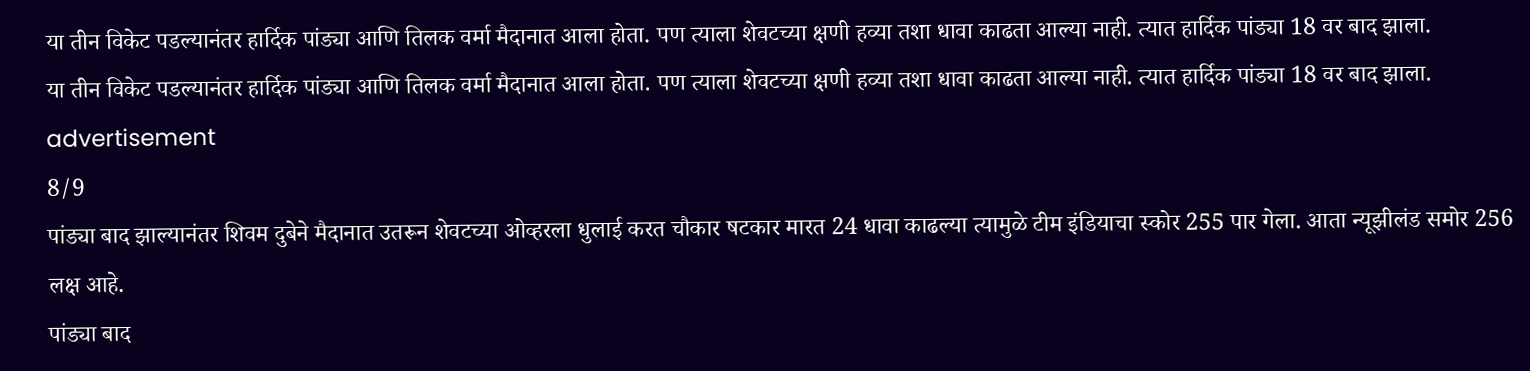या तीन विकेट पडल्यानंतर हार्दिक पांड्या आणि तिलक वर्मा मैदानात आला होता. पण त्याला शेवटच्या क्षणी हव्या तशा धावा काढता आल्या नाही. त्यात हार्दिक पांड्या 18 वर बाद झाला.
या तीन विकेट पडल्यानंतर हार्दिक पांड्या आणि तिलक वर्मा मैदानात आला होता. पण त्याला शेवटच्या क्षणी हव्या तशा धावा काढता आल्या नाही. त्यात हार्दिक पांड्या 18 वर बाद झाला.
advertisement
8/9
पांड्या बाद झाल्यानंतर शिवम दुबेने मैदानात उतरून शेवटच्या ओव्हरला धुलाई करत चौकार षटकार मारत 24 धावा काढल्या त्यामुळे टीम इंडियाचा स्कोर 255 पार गेला. आता न्यूझीलंड समोर 256 लक्ष आहे.
पांड्या बाद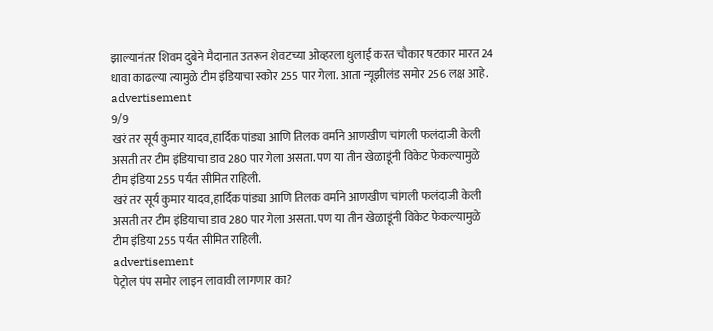झाल्यानंतर शिवम दुबेने मैदानात उतरून शेवटच्या ओव्हरला धुलाई करत चौकार षटकार मारत 24 धावा काढल्या त्यामुळे टीम इंडियाचा स्कोर 255 पार गेला. आता न्यूझीलंड समोर 256 लक्ष आहे.
advertisement
9/9
खरं तर सूर्य कुमार यादव,हार्दिक पांड्या आणि तिलक वर्माने आणखीण चांगली फलंदाजी केली असती तर टीम इंडियाचा डाव 280 पार गेला असता. पण या तीन खेळाडूंनी विकेट फेकल्यामुळे टीम इंडिया 255 पर्यंत सीमित राहिली.
खरं तर सूर्य कुमार यादव,हार्दिक पांड्या आणि तिलक वर्माने आणखीण चांगली फलंदाजी केली असती तर टीम इंडियाचा डाव 280 पार गेला असता. पण या तीन खेळाडूंनी विकेट फेकल्यामुळे टीम इंडिया 255 पर्यंत सीमित राहिली.
advertisement
पेट्रोल पंप समोर लाइन लावावी लागणार का?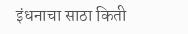इंधनाचा साठा किती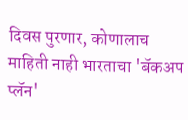दिवस पुरणार, कोणालाच माहिती नाही भारताचा 'बॅकअप प्लॅन'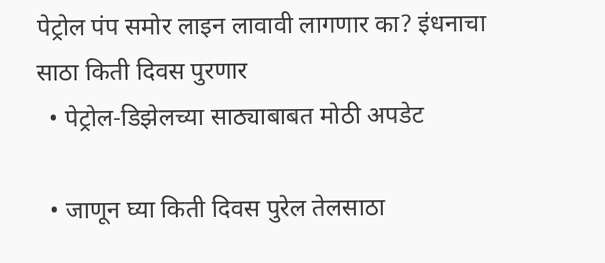पेट्रोल पंप समोर लाइन लावावी लागणार का? इंधनाचा साठा किती दिवस पुरणार
  • पेट्रोल-डिझेलच्या साठ्याबाबत मोठी अपडेट

  • जाणून घ्या किती दिवस पुरेल तेलसाठा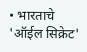• भारताचे 'ऑईल सिक्रेट'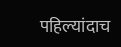पहिल्यांदाच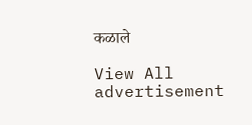कळाले

View All
advertisement